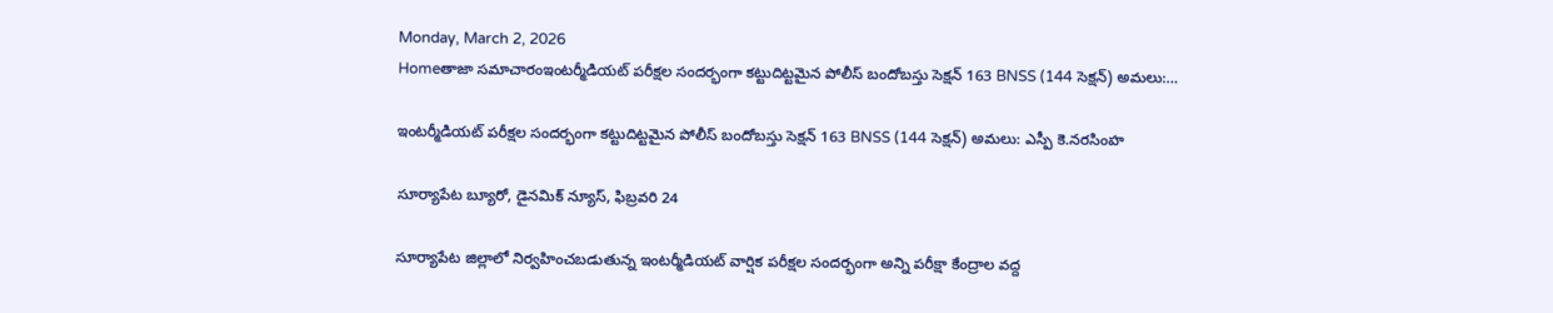Monday, March 2, 2026
Homeతాజా సమాచారంఇంటర్మీడియట్ పరీక్షల సందర్భంగా కట్టుదిట్టమైన పోలీస్ బందోబస్తు సెక్షన్ 163 BNSS (144 సెక్షన్) అమలు:...

ఇంటర్మీడియట్ పరీక్షల సందర్భంగా కట్టుదిట్టమైన పోలీస్ బందోబస్తు సెక్షన్ 163 BNSS (144 సెక్షన్) అమలు: ఎస్పీ కె.నరసింహ

సూర్యాపేట బ్యూరో, డైనమిక్ న్యూస్, ఫిబ్రవరి 24

సూర్యాపేట జిల్లాలో నిర్వహించబడుతున్న ఇంటర్మీడియట్ వార్షిక పరీక్షల సందర్భంగా అన్ని పరీక్షా కేంద్రాల వద్ద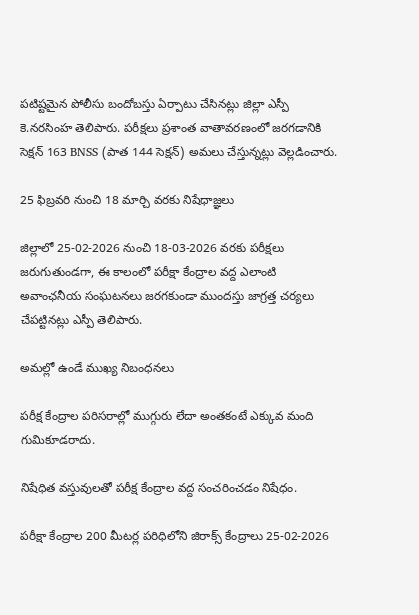పటిష్టమైన పోలీసు బందోబస్తు ఏర్పాటు చేసినట్లు జిల్లా ఎస్పీ కె.నరసింహ తెలిపారు. పరీక్షలు ప్రశాంత వాతావరణంలో జరగడానికి సెక్షన్ 163 BNSS (పాత 144 సెక్షన్) అమలు చేస్తున్నట్లు వెల్లడించారు.

25 ఫిబ్రవరి నుంచి 18 మార్చి వరకు నిషేధాజ్ఞలు

జిల్లాలో 25-02-2026 నుంచి 18-03-2026 వరకు పరీక్షలు జరుగుతుండగా, ఈ కాలంలో పరీక్షా కేంద్రాల వద్ద ఎలాంటి అవాంఛనీయ సంఘటనలు జరగకుండా ముందస్తు జాగ్రత్త చర్యలు చేపట్టినట్లు ఎస్పీ తెలిపారు.

అమల్లో ఉండే ముఖ్య నిబంధనలు

పరీక్ష కేంద్రాల పరిసరాల్లో ముగ్గురు లేదా అంతకంటే ఎక్కువ మంది గుమికూడరాదు.

నిషేధిత వస్తువులతో పరీక్ష కేంద్రాల వద్ద సంచరించడం నిషేధం.

పరీక్షా కేంద్రాల 200 మీటర్ల పరిధిలోని జిరాక్స్ కేంద్రాలు 25-02-2026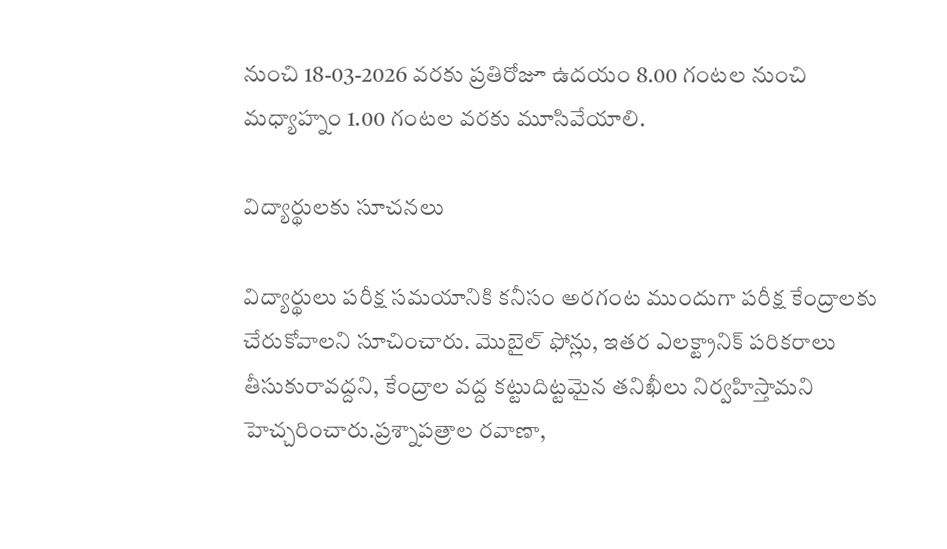నుంచి 18-03-2026 వరకు ప్రతిరోజూ ఉదయం 8.00 గంటల నుంచి మధ్యాహ్నం 1.00 గంటల వరకు మూసివేయాలి.

విద్యార్థులకు సూచనలు

విద్యార్థులు పరీక్ష సమయానికి కనీసం అరగంట ముందుగా పరీక్ష కేంద్రాలకు చేరుకోవాలని సూచించారు. మొబైల్ ఫోన్లు, ఇతర ఎలక్ట్రానిక్ పరికరాలు తీసుకురావద్దని, కేంద్రాల వద్ద కట్టుదిట్టమైన తనిఖీలు నిర్వహిస్తామని హెచ్చరించారు.ప్రశ్నాపత్రాల రవాణా,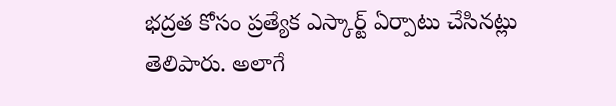భద్రత కోసం ప్రత్యేక ఎస్కార్ట్ ఏర్పాటు చేసినట్లు తెలిపారు. అలాగే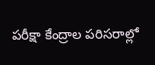పరీక్షా కేంద్రాల పరిసరాల్లో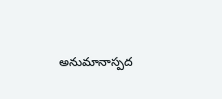అనుమానాస్పద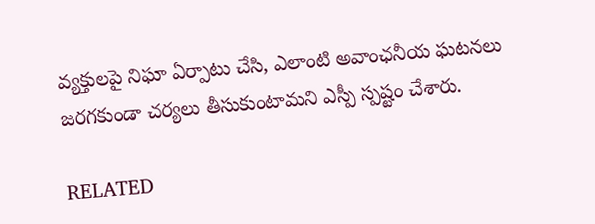వ్యక్తులపై నిఘా ఏర్పాటు చేసి, ఎలాంటి అవాంఛనీయ ఘటనలు జరగకుండా చర్యలు తీసుకుంటామని ఎస్పీ స్పష్టం చేశారు.

RELATED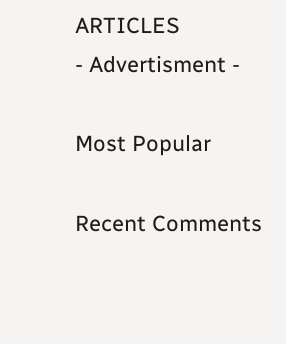ARTICLES
- Advertisment -

Most Popular

Recent Comments